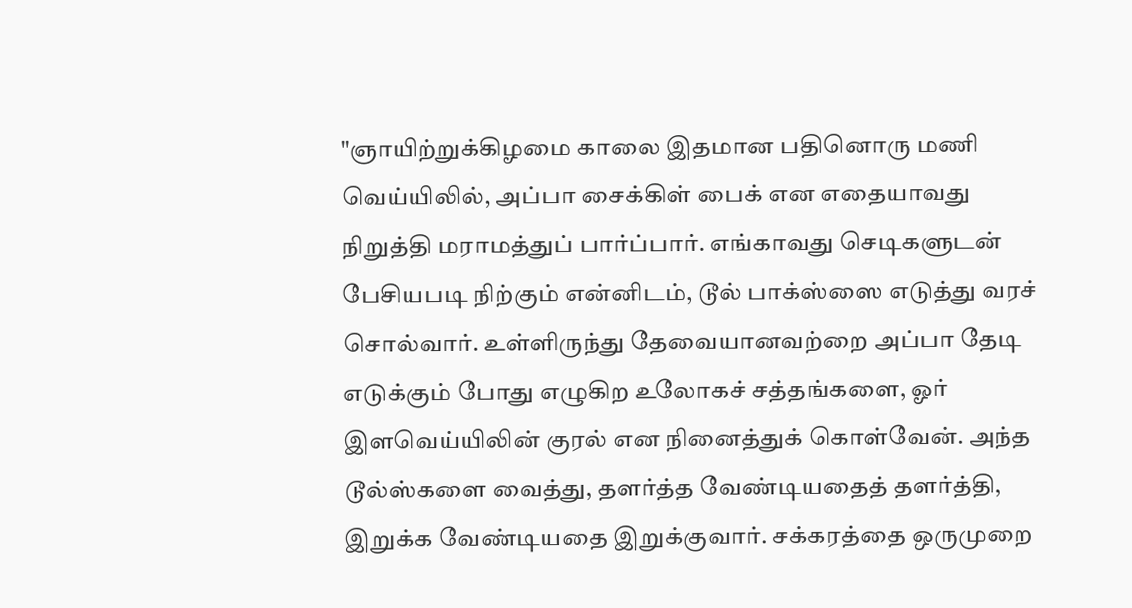"ஞாயிற்றுக்கிழமை காலை இதமான பதினொரு மணி வெய்யிலில், அப்பா சைக்கிள் பைக் என எதையாவது நிறுத்தி மராமத்துப் பார்ப்பார். எங்காவது செடிகளுடன் பேசியபடி நிற்கும் என்னிடம், டூல் பாக்ஸ்ஸை எடுத்து வரச் சொல்வார். உள்ளிருந்து தேவையானவற்றை அப்பா தேடி எடுக்கும் போது எழுகிற உலோகச் சத்தங்களை, ஓர் இளவெய்யிலின் குரல் என நினைத்துக் கொள்வேன். அந்த டூல்ஸ்களை வைத்து, தளர்த்த வேண்டியதைத் தளர்த்தி, இறுக்க வேண்டியதை இறுக்குவார். சக்கரத்தை ஒருமுறை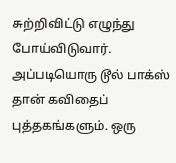சுற்றிவிட்டு எழுந்து போய்விடுவார். அப்படியொரு டூல் பாக்ஸ் தான் கவிதைப் புத்தகங்களும். ஒரு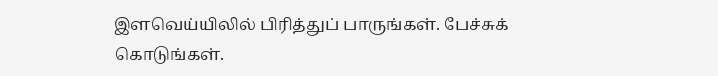இளவெய்யிலில் பிரித்துப் பாருங்கள். பேச்சுக் கொடுங்கள்.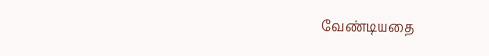வேண்டியதை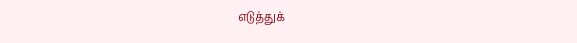எடுத்துக்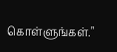கொள்ளுங்கள்."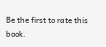Be the first to rate this book.